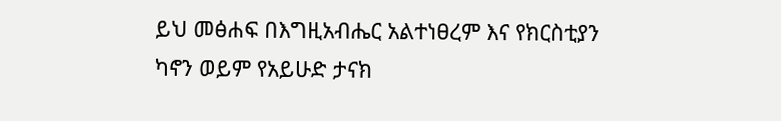ይህ መፅሐፍ በእግዚአብሔር አልተነፀረም እና የክርስቲያን ካኖን ወይም የአይሁድ ታናክ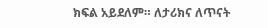ክፍል አይደለም። ለታሪክና ለጥናት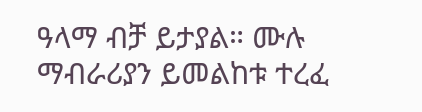ዓላማ ብቻ ይታያል። ሙሉ ማብራሪያን ይመልከቱ ተረፈ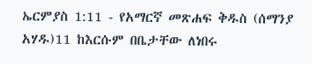ኤርምያስ 1:11 - የአማርኛ መጽሐፍ ቅዱስ (ሰማንያ አሃዱ)11 ከእርሱም በቤታቸው ለነበሩ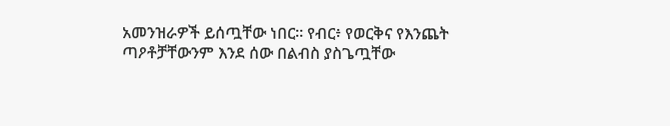አመንዝራዎች ይሰጧቸው ነበር። የብር፥ የወርቅና የእንጨት ጣዖቶቻቸውንም እንደ ሰው በልብስ ያስጌጧቸው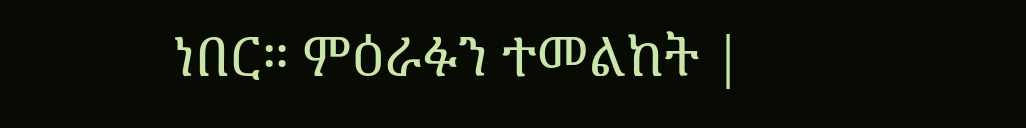ነበር። ምዕራፉን ተመልከት |